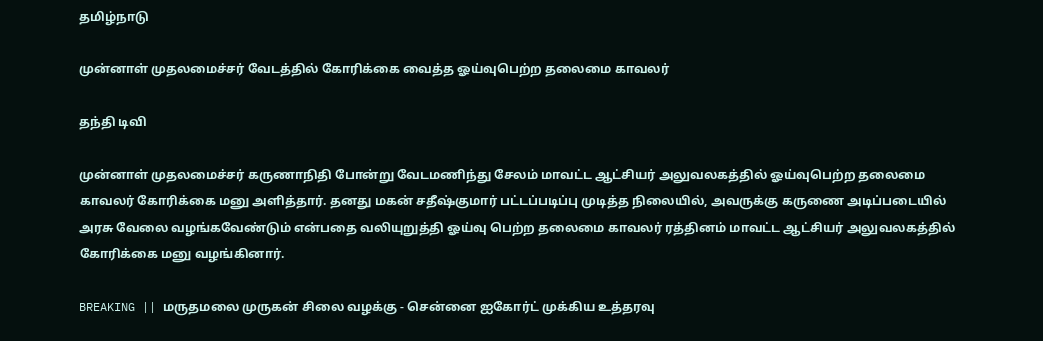தமிழ்நாடு

முன்னாள் முதலமைச்சர் வேடத்தில் கோரிக்கை வைத்த ஓய்வுபெற்ற தலைமை காவலர்

தந்தி டிவி

முன்னாள் முதலமைச்சர் கருணாநிதி போன்று வேடமணிந்து சேலம் மாவட்ட ஆட்சியர் அலுவலகத்தில் ஓய்வுபெற்ற தலைமை காவலர் கோரிக்கை மனு அளித்தார். தனது மகன் சதீஷ்குமார் பட்டப்படிப்பு முடித்த நிலையில், அவருக்கு கருணை அடிப்படையில் அரசு வேலை வழங்கவேண்டும் என்பதை வலியுறுத்தி ஓய்வு பெற்ற தலைமை காவலர் ரத்தினம் மாவட்ட ஆட்சியர் அலுவலகத்தில் கோரிக்கை மனு வழங்கினார்.

BREAKING || மருதமலை முருகன் சிலை வழக்கு - சென்னை ஐகோர்ட் முக்கிய உத்தரவு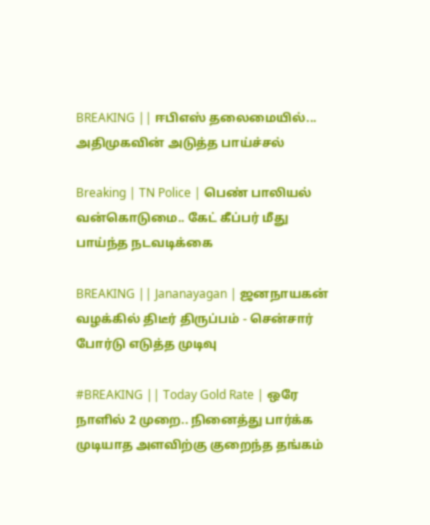BREAKING || ஈபிஎஸ் தலைமையில்... அதிமுகவின் அடுத்த பாய்ச்சல்

Breaking | TN Police | பெண் பாலியல் வன்கொடுமை.. கேட் கீப்பர் மீது பாய்ந்த நடவடிக்கை

BREAKING || Jananayagan | ஜனநாயகன் வழக்கில் திடீர் திருப்பம் - சென்சார் போர்டு எடுத்த முடிவு

#BREAKING || Today Gold Rate | ஒரே நாளில் 2 முறை.. நினைத்து பார்க்க முடியாத அளவிற்கு குறைந்த தங்கம்